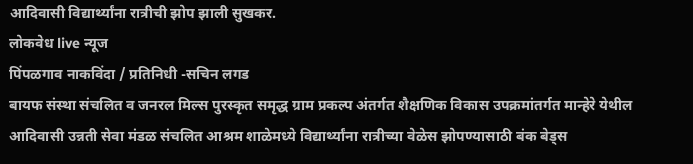आदिवासी विद्यार्थ्यांना रात्रीची झोप झाली सुखकर.
लोकवेध live न्यूज
पिंपळगाव नाकविंदा / प्रतिनिधी -सचिन लगड
बायफ संस्था संचलित व जनरल मिल्स पुरस्कृत समृद्ध ग्राम प्रकल्प अंतर्गत शैक्षणिक विकास उपक्रमांतर्गत मान्हेरे येथील आदिवासी उन्नती सेवा मंडळ संचलित आश्रम शाळेमध्ये विद्यार्थ्यांना रात्रीच्या वेळेस झोपण्यासाठी बंक बेड्स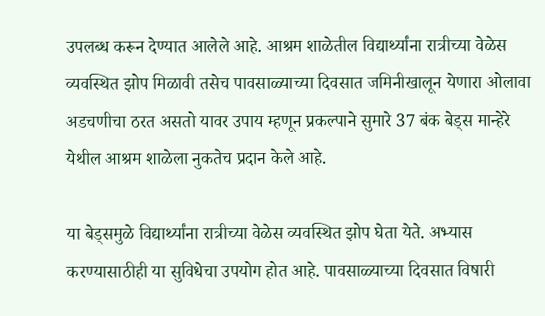उपलब्ध करून देण्यात आलेले आहे. आश्रम शाळेतील विद्यार्थ्यांना रात्रीच्या वेळेस व्यवस्थित झोप मिळावी तसेच पावसाळ्याच्या दिवसात जमिनीखालून येणारा ओलावा अडचणीचा ठरत असतो यावर उपाय म्हणून प्रकल्पाने सुमारे 37 बंक बेड्स मान्हेरे येथील आश्रम शाळेला नुकतेच प्रदान केले आहे.

या बेड्समुळे विद्यार्थ्यांना रात्रीच्या वेळेस व्यवस्थित झोप घेता येते. अभ्यास करण्यासाठीही या सुविधेचा उपयोग होत आहे. पावसाळ्याच्या दिवसात विषारी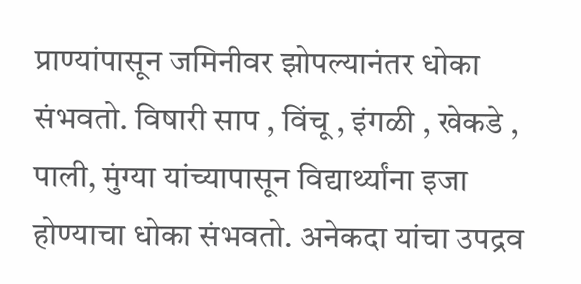प्राण्यांपासून जमिनीवर झोपल्यानंतर धोका संभवतो. विषारी साप , विंचू , इंगळी , खेकडे , पाली, मुंग्या यांच्यापासून विद्यार्थ्यांना इजा होण्याचा धोका संभवतो. अनेकदा यांचा उपद्रव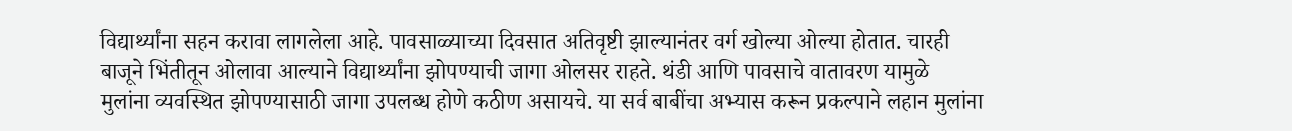विद्यार्थ्यांना सहन करावा लागलेला आहे. पावसाळ्याच्या दिवसात अतिवृष्टी झाल्यानंतर वर्ग खोल्या ओल्या होतात. चारही बाजूने भिंतीतून ओलावा आल्याने विद्यार्थ्यांना झोपण्याची जागा ओलसर राहते. थंडी आणि पावसाचे वातावरण यामुळे मुलांना व्यवस्थित झोपण्यासाठी जागा उपलब्ध होणे कठीण असायचे. या सर्व बाबींचा अभ्यास करून प्रकल्पाने लहान मुलांना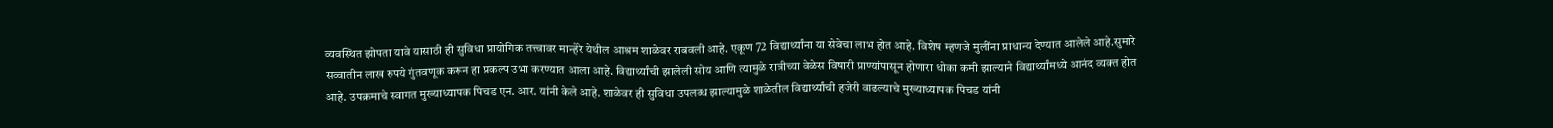व्यवस्थित झोपता यावे यासाठी ही सुविधा प्रायोगिक तत्त्वावर मान्हेरे येथील आश्रम शाळेवर राबवली आहे. एकूण 72 विद्यार्थ्यांना या सेवेचा लाभ होत आहे. विशेष म्हणजे मुलींना प्राधान्य देण्यात आलेले आहे.सुमारे सव्वातीन लाख रुपये गुंतवणूक करून हा प्रकल्प उभा करण्यात आला आहे. विद्यार्थ्यांची झालेली सोय आणि त्यामुळे रात्रीच्या वेळेस विषारी प्राण्यांपासून होणारा धोका कमी झाल्याने विद्यार्थ्यांमध्ये आनंद व्यक्त होत आहे. उपक्रमाचे स्वागत मुख्याध्यापक पिचड एन. आर. यांनी केले आहे. शाळेवर ही सुविधा उपलब्ध झाल्यामुळे शाळेतील विद्यार्थ्यांची हजेरी वाढल्याचे मुख्याध्यापक पिचड यांनी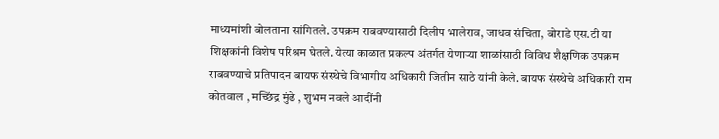माध्यमांशी बोलताना सांगितले. उपक्रम राबवण्यासाठी दिलीप भालेराव, जाधव संचिता, बोराडे एस.टी या शिक्षकांनी विशेष परिश्रम घेतले. येत्या काळात प्रकल्प अंतर्गत येणाऱ्या शाळांसाठी विविध शैक्षणिक उपक्रम राबवण्याचे प्रतिपादन बायफ संस्थेचे विभागीय अधिकारी जितीन साठे यांनी केले. बायफ संस्थेचे अधिकारी राम कोतवाल , मच्छिंद्र मुंढे , शुभम नवले आदींनी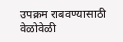उपक्रम राबवण्यासाठी वेळोवेळी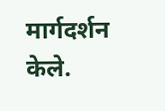मार्गदर्शन केले.